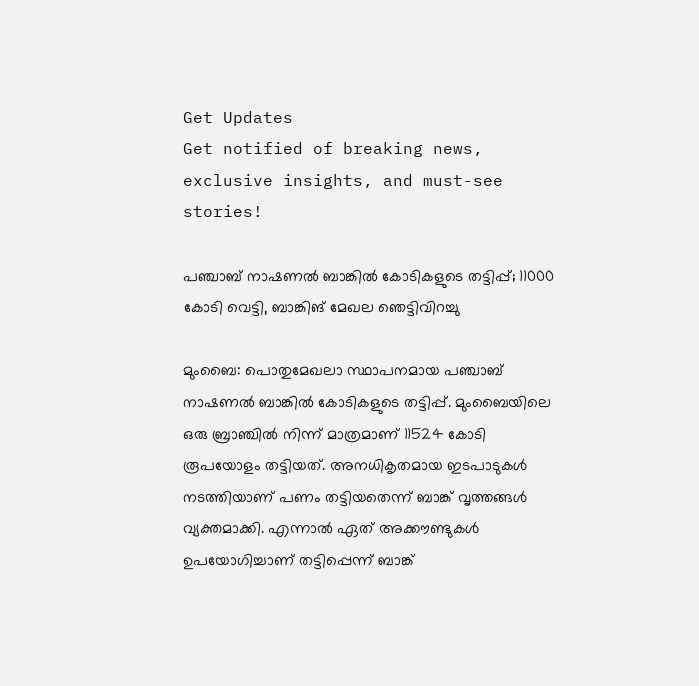Get Updates
Get notified of breaking news, exclusive insights, and must-see stories!

പഞ്ചാബ് നാഷണല്‍ ബാങ്കില്‍ കോടികളുടെ തട്ടിപ്പ്; 11000 കോടി വെട്ടി, ബാങ്കിങ് മേഖല ഞെട്ടിവിറച്ചു

മുംബൈ: പൊതുമേഖലാ സ്ഥാപനമായ പഞ്ചാബ് നാഷണല്‍ ബാങ്കില്‍ കോടികളുടെ തട്ടിപ്പ്. മുംബൈയിലെ ഒരു ബ്രാഞ്ചില്‍ നിന്ന് മാത്രമാണ് 11524 കോടി രൂപയോളം തട്ടിയത്. അനധികൃതമായ ഇടപാടുകള്‍ നടത്തിയാണ് പണം തട്ടിയതെന്ന് ബാങ്ക് വൃത്തങ്ങള്‍ വ്യക്തമാക്കി. എന്നാല്‍ ഏത് അക്കൗണ്ടുകള്‍ ഉപയോഗിച്ചാണ് തട്ടിപ്പെന്ന് ബാങ്ക്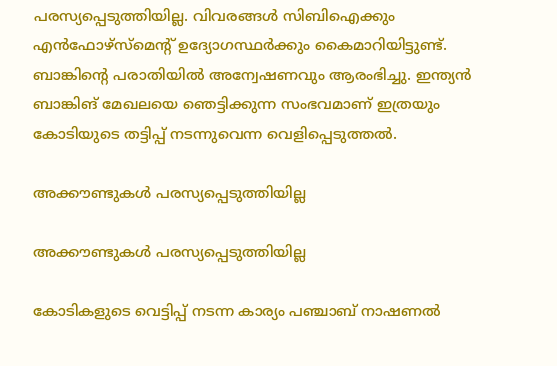പരസ്യപ്പെടുത്തിയില്ല. വിവരങ്ങള്‍ സിബിഐക്കും എന്‍ഫോഴ്‌സ്‌മെന്റ് ഉദ്യോഗസ്ഥര്‍ക്കും കൈമാറിയിട്ടുണ്ട്. ബാങ്കിന്റെ പരാതിയില്‍ അന്വേഷണവും ആരംഭിച്ചു. ഇന്ത്യന്‍ ബാങ്കിങ് മേഖലയെ ഞെട്ടിക്കുന്ന സംഭവമാണ് ഇത്രയും കോടിയുടെ തട്ടിപ്പ് നടന്നുവെന്ന വെളിപ്പെടുത്തല്‍.

അക്കൗണ്ടുകള്‍ പരസ്യപ്പെടുത്തിയില്ല

അക്കൗണ്ടുകള്‍ പരസ്യപ്പെടുത്തിയില്ല

കോടികളുടെ വെട്ടിപ്പ് നടന്ന കാര്യം പഞ്ചാബ് നാഷണല്‍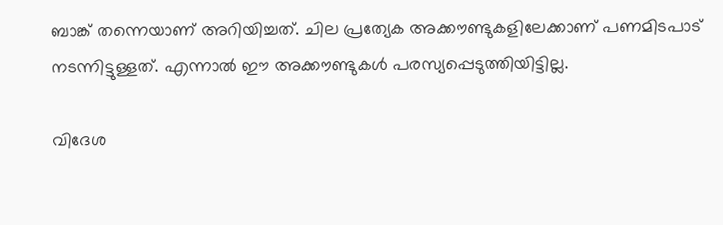ബാങ്ക് തന്നെയാണ് അറിയിച്ചത്. ചില പ്രത്യേക അക്കൗണ്ടുകളിലേക്കാണ് പണമിടപാട് നടന്നിട്ടുള്ളത്. എന്നാല്‍ ഈ അക്കൗണ്ടുകള്‍ പരസ്യപ്പെടുത്തിയിട്ടില്ല.

വിദേശ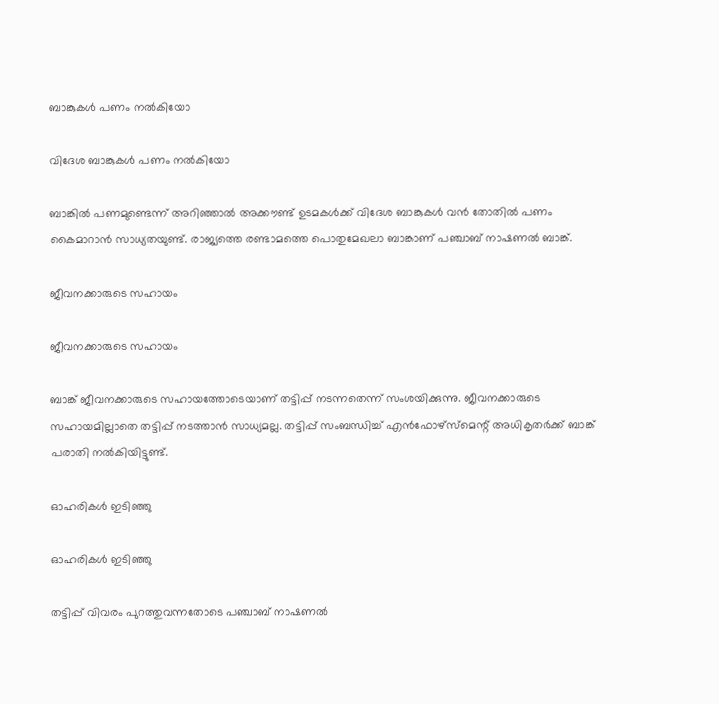ബാങ്കുകള്‍ പണം നല്‍കിയോ

വിദേശ ബാങ്കുകള്‍ പണം നല്‍കിയോ

ബാങ്കില്‍ പണമുണ്ടെന്ന് അറിഞ്ഞാല്‍ അക്കൗണ്ട് ഉടമകള്‍ക്ക് വിദേശ ബാങ്കുകള്‍ വന്‍ തോതില്‍ പണം കൈമാറാന്‍ സാധ്യതയുണ്ട്. രാജ്യത്തെ രണ്ടാമത്തെ പൊതുമേഖലാ ബാങ്കാണ് പഞ്ചാബ് നാഷണല്‍ ബാങ്ക്.

ജീവനക്കാരുടെ സഹായം

ജീവനക്കാരുടെ സഹായം

ബാങ്ക് ജീവനക്കാരുടെ സഹായത്തോടെയാണ് തട്ടിപ്പ് നടന്നതെന്ന് സംശയിക്കുന്നു. ജീവനക്കാരുടെ സഹായമില്ലാതെ തട്ടിപ്പ് നടത്താന്‍ സാധ്യമല്ല. തട്ടിപ്പ് സംബന്ധിച്ച് എന്‍ഫോഴ്‌സ്‌മെന്റ് അധികൃതര്‍ക്ക് ബാങ്ക് പരാതി നല്‍കിയിട്ടുണ്ട്.

ഓഹരികള്‍ ഇടിഞ്ഞു

ഓഹരികള്‍ ഇടിഞ്ഞു

തട്ടിപ്പ് വിവരം പുറത്തുവന്നതോടെ പഞ്ചാബ് നാഷണല്‍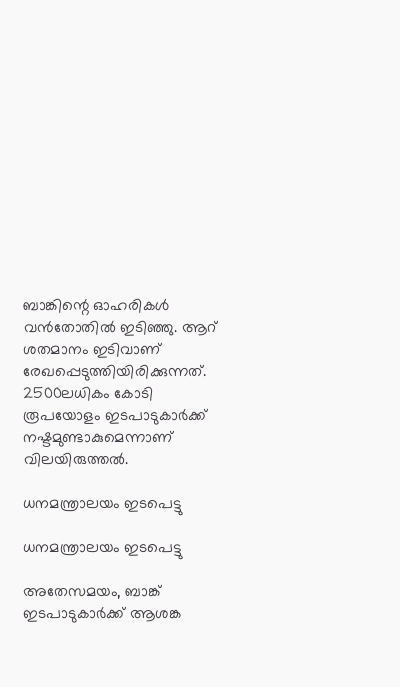ബാങ്കിന്റെ ഓഹരികള്‍ വന്‍തോതില്‍ ഇടിഞ്ഞു. ആറ് ശതമാനം ഇടിവാണ് രേഖപ്പെടുത്തിയിരിക്കുന്നത്. 2500ലധികം കോടി രൂപയോളം ഇടപാടുകാര്‍ക്ക് നഷ്ടമുണ്ടാകുമെന്നാണ് വിലയിരുത്തല്‍.

ധനമന്ത്രാലയം ഇടപെട്ടു

ധനമന്ത്രാലയം ഇടപെട്ടു

അതേസമയം, ബാങ്ക് ഇടപാടുകാര്‍ക്ക് ആശങ്ക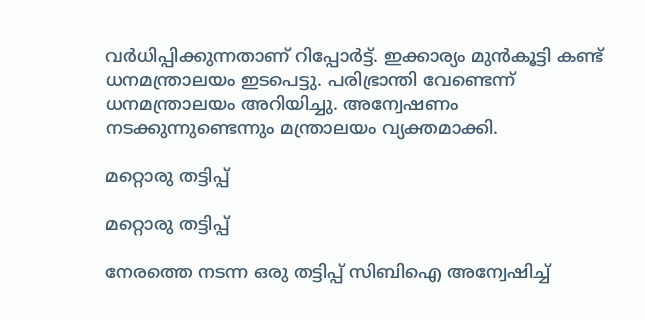വര്‍ധിപ്പിക്കുന്നതാണ് റിപ്പോര്‍ട്ട്. ഇക്കാര്യം മുന്‍കൂട്ടി കണ്ട് ധനമന്ത്രാലയം ഇടപെട്ടു. പരിഭ്രാന്തി വേണ്ടെന്ന് ധനമന്ത്രാലയം അറിയിച്ചു. അന്വേഷണം നടക്കുന്നുണ്ടെന്നും മന്ത്രാലയം വ്യക്തമാക്കി.

മറ്റൊരു തട്ടിപ്പ്

മറ്റൊരു തട്ടിപ്പ്

നേരത്തെ നടന്ന ഒരു തട്ടിപ്പ് സിബിഐ അന്വേഷിച്ച്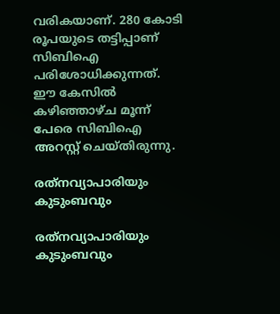വരികയാണ്. 280 കോടി രൂപയുടെ തട്ടിപ്പാണ് സിബിഐ പരിശോധിക്കുന്നത്. ഈ കേസില്‍ കഴിഞ്ഞാഴ്ച മൂന്ന് പേരെ സിബിഐ അറസ്റ്റ് ചെയ്തിരുന്നു.

രത്‌നവ്യാപാരിയും കുടുംബവും

രത്‌നവ്യാപാരിയും കുടുംബവും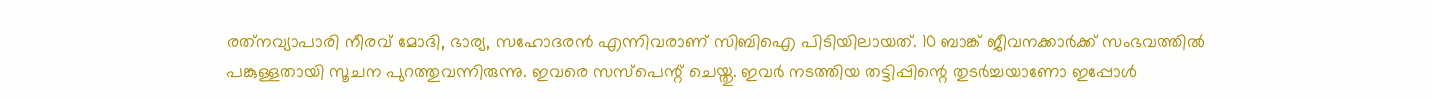രത്‌നവ്യാപാരി നീരവ് മോദി, ഭാര്യ, സഹോദരന്‍ എന്നിവരാണ് സിബിഐ പിടിയിലായത്. 10 ബാങ്ക് ജീവനക്കാര്‍ക്ക് സംഭവത്തില്‍ പങ്കുള്ളതായി സൂചന പുറത്തുവന്നിരുന്നു. ഇവരെ സസ്‌പെന്റ് ചെയ്തു. ഇവര്‍ നടത്തിയ തട്ടിപ്പിന്റെ തുടര്‍ച്ചയാണോ ഇപ്പോള്‍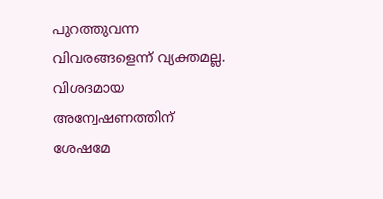പുറത്തുവന്ന വിവരങ്ങളെന്ന് വ്യക്തമല്ല. വിശദമായ അന്വേഷണത്തിന് ശേഷമേ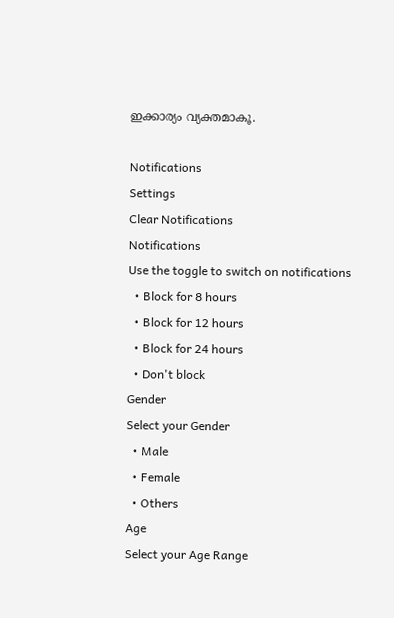ഇക്കാര്യം വ്യക്തമാകൂ.

Notifications
Settings
Clear Notifications
Notifications
Use the toggle to switch on notifications
  • Block for 8 hours
  • Block for 12 hours
  • Block for 24 hours
  • Don't block
Gender
Select your Gender
  • Male
  • Female
  • Others
Age
Select your Age Range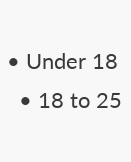• Under 18
  • 18 to 25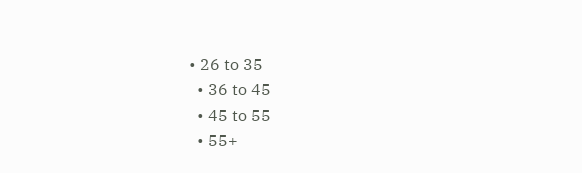• 26 to 35
  • 36 to 45
  • 45 to 55
  • 55+